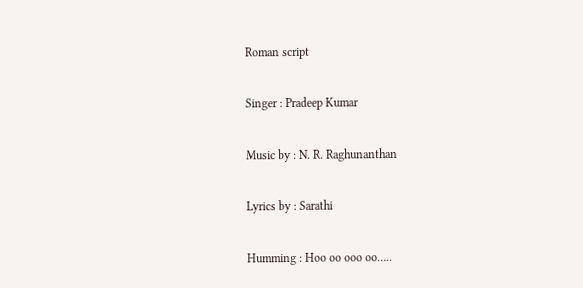Roman script

Singer : Pradeep Kumar

Music by : N. R. Raghunanthan

Lyrics by : Sarathi

Humming : Hoo oo ooo oo…..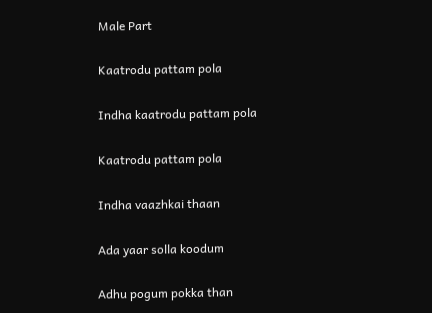Male Part

Kaatrodu pattam pola

Indha kaatrodu pattam pola

Kaatrodu pattam pola

Indha vaazhkai thaan

Ada yaar solla koodum

Adhu pogum pokka than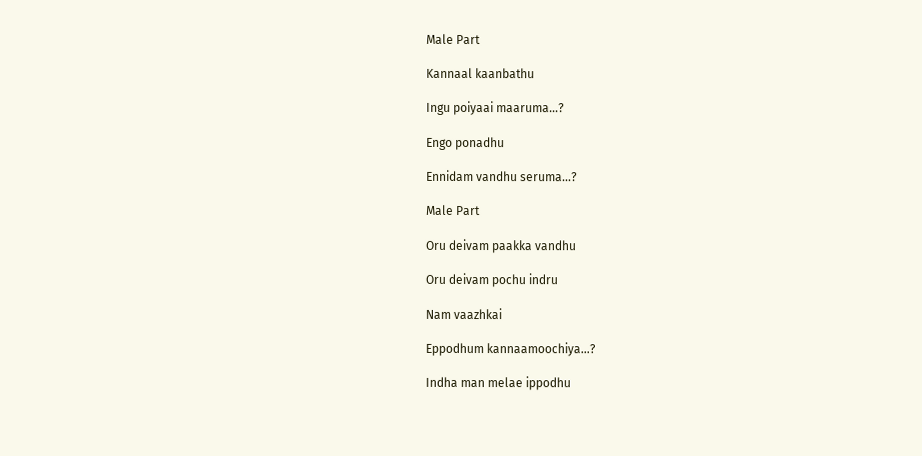Male Part

Kannaal kaanbathu

Ingu poiyaai maaruma…?

Engo ponadhu

Ennidam vandhu seruma…?

Male Part

Oru deivam paakka vandhu

Oru deivam pochu indru

Nam vaazhkai

Eppodhum kannaamoochiya…?

Indha man melae ippodhu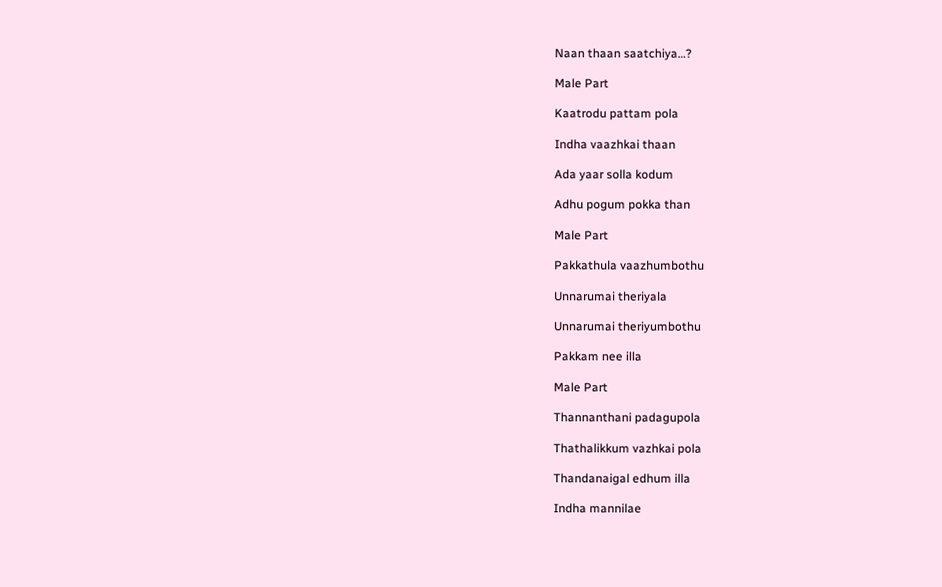Naan thaan saatchiya…?

Male Part

Kaatrodu pattam pola

Indha vaazhkai thaan

Ada yaar solla kodum

Adhu pogum pokka than

Male Part

Pakkathula vaazhumbothu

Unnarumai theriyala

Unnarumai theriyumbothu

Pakkam nee illa

Male Part

Thannanthani padagupola

Thathalikkum vazhkai pola

Thandanaigal edhum illa

Indha mannilae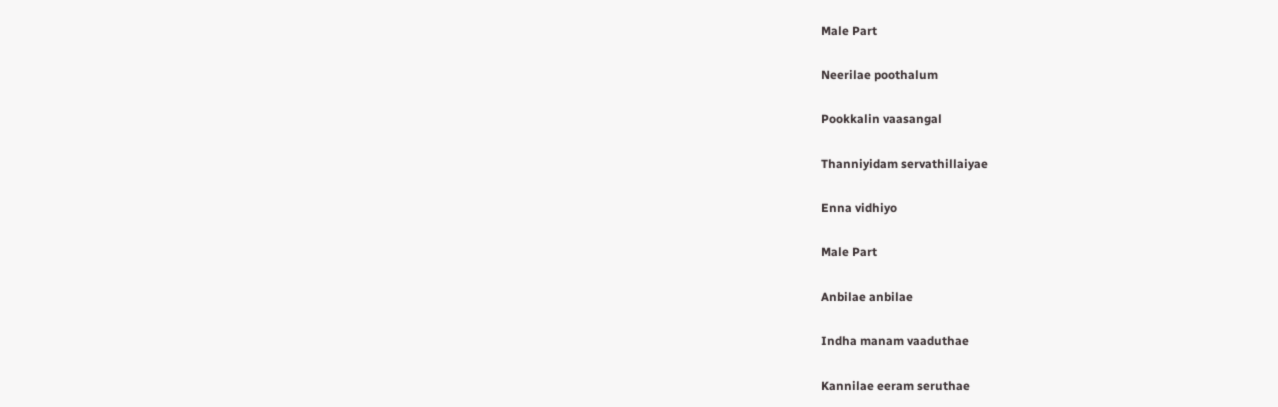Male Part

Neerilae poothalum

Pookkalin vaasangal

Thanniyidam servathillaiyae

Enna vidhiyo

Male Part

Anbilae anbilae

Indha manam vaaduthae

Kannilae eeram seruthae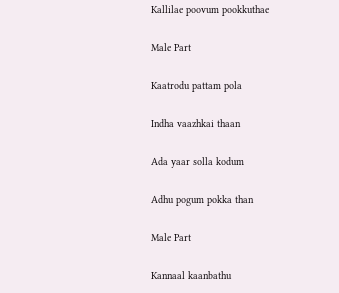Kallilae poovum pookkuthae

Male Part

Kaatrodu pattam pola

Indha vaazhkai thaan

Ada yaar solla kodum

Adhu pogum pokka than

Male Part

Kannaal kaanbathu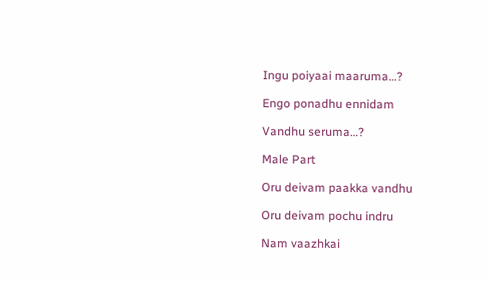Ingu poiyaai maaruma…?

Engo ponadhu ennidam

Vandhu seruma…?

Male Part

Oru deivam paakka vandhu

Oru deivam pochu indru

Nam vaazhkai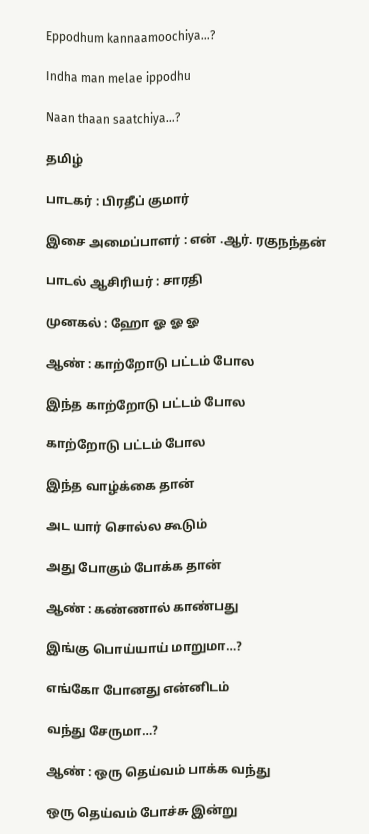Eppodhum kannaamoochiya…?

Indha man melae ippodhu

Naan thaan saatchiya…?

தமிழ்

பாடகர் : பிரதீப் குமார்

இசை அமைப்பாளர் : என் .ஆர். ரகுநந்தன்

பாடல் ஆசிரியர் : சாரதி

முனகல் : ஹோ ஓ ஓ ஓ

ஆண் : காற்றோடு பட்டம் போல

இந்த காற்றோடு பட்டம் போல

காற்றோடு பட்டம் போல

இந்த வாழ்க்கை தான்

அட யார் சொல்ல கூடும்

அது போகும் போக்க தான்

ஆண் : கண்ணால் காண்பது

இங்கு பொய்யாய் மாறுமா…?

எங்கோ போனது என்னிடம்

வந்து சேருமா…?

ஆண் : ஒரு தெய்வம் பாக்க வந்து

ஒரு தெய்வம் போச்சு இன்று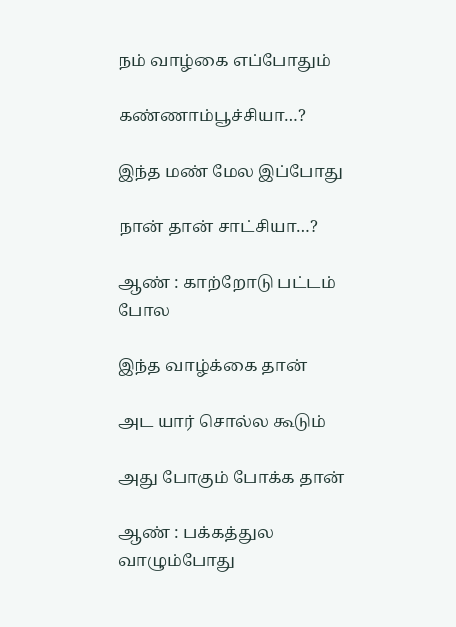நம் வாழ்கை எப்போதும்

கண்ணாம்பூச்சியா…?

இந்த மண் மேல இப்போது

நான் தான் சாட்சியா…?

ஆண் : காற்றோடு பட்டம் போல

இந்த வாழ்க்கை தான்

அட யார் சொல்ல கூடும்

அது போகும் போக்க தான்

ஆண் : பக்கத்துல வாழும்போது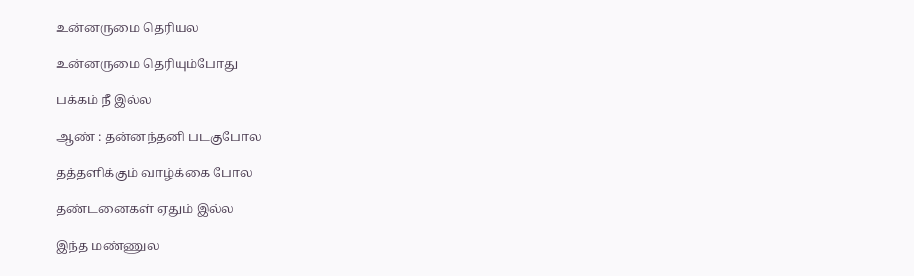உன்னருமை தெரியல

உன்னருமை தெரியும்போது

பக்கம் நீ இல்ல

ஆண் : தன்னந்தனி படகுபோல

தத்தளிக்கும் வாழ்க்கை போல

தண்டனைகள் ஏதும் இல்ல

இந்த மண்ணுல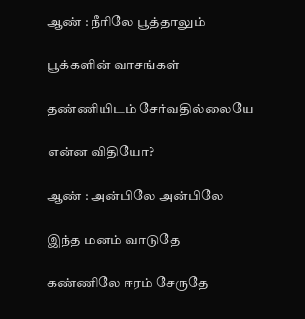ஆண் : நீரிலே பூத்தாலும்

பூக்களின் வாசங்கள்

தண்ணியிடம் சேர்வதில்லையே

என்ன விதியோ?

ஆண் : அன்பிலே அன்பிலே

இந்த மனம் வாடுதே

கண்ணிலே ஈரம் சேருதே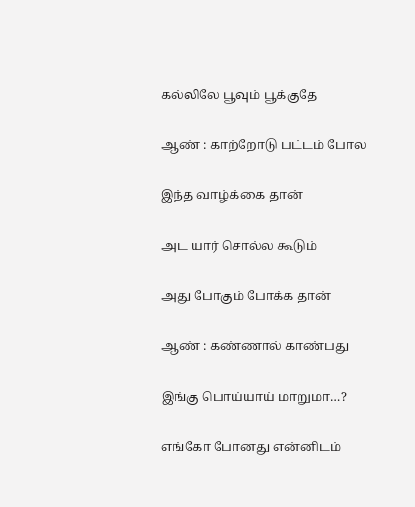கல்லிலே பூவும் பூக்குதே

ஆண் : காற்றோடு பட்டம் போல

இந்த வாழ்க்கை தான்

அட யார் சொல்ல கூடும்

அது போகும் போக்க தான்

ஆண் : கண்ணால் காண்பது

இங்கு பொய்யாய் மாறுமா…?

எங்கோ போனது என்னிடம்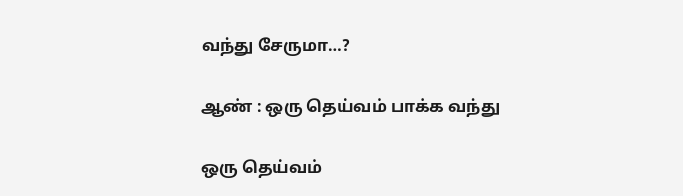வந்து சேருமா…?

ஆண் : ஒரு தெய்வம் பாக்க வந்து

ஒரு தெய்வம்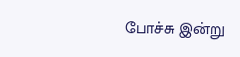போச்சு இன்று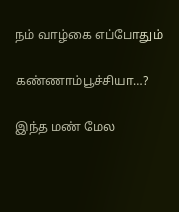நம் வாழ்கை எப்போதும்

கண்ணாம்பூச்சியா…?

இந்த மண் மேல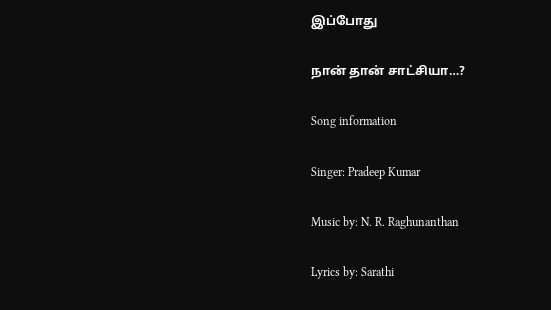இப்போது

நான் தான் சாட்சியா…?

Song information

Singer: Pradeep Kumar

Music by: N. R. Raghunanthan

Lyrics by: Sarathi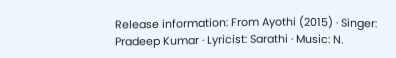Release information: From Ayothi (2015) · Singer: Pradeep Kumar · Lyricist: Sarathi · Music: N.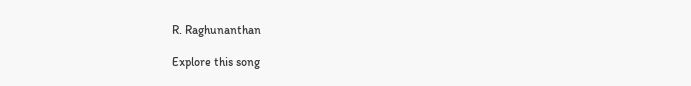R. Raghunanthan

Explore this song